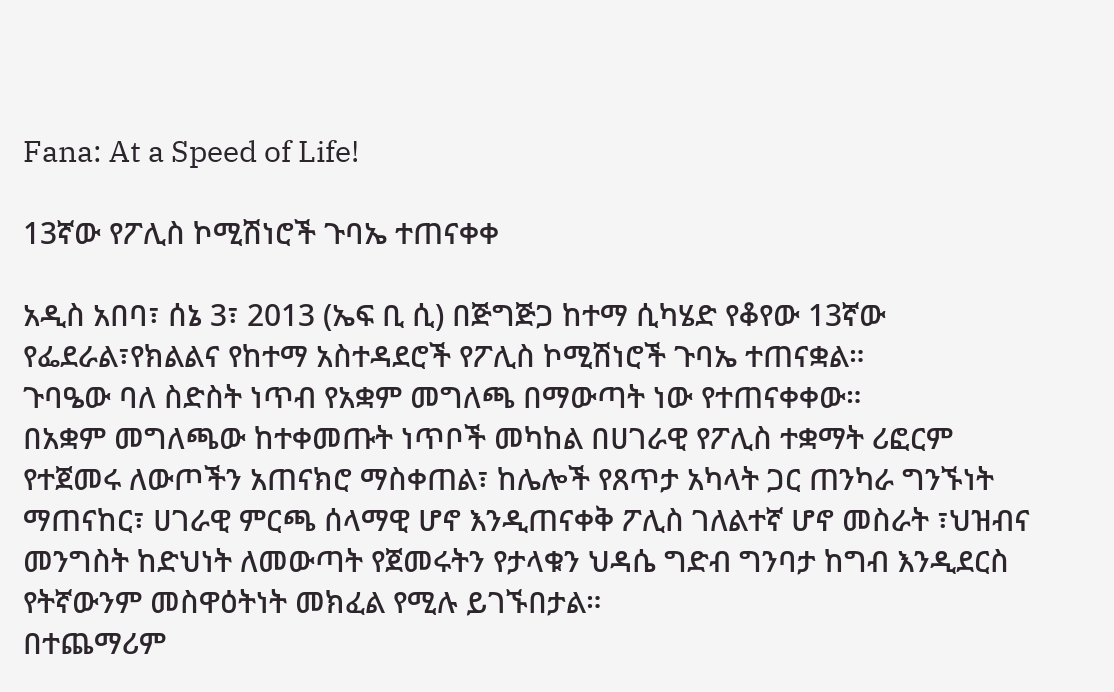Fana: At a Speed of Life!

13ኛው የፖሊስ ኮሚሽነሮች ጉባኤ ተጠናቀቀ

አዲስ አበባ፣ ሰኔ 3፣ 2013 (ኤፍ ቢ ሲ) በጅግጅጋ ከተማ ሲካሄድ የቆየው 13ኛው የፌደራል፣የክልልና የከተማ አስተዳደሮች የፖሊስ ኮሚሽነሮች ጉባኤ ተጠናቋል።
ጉባዔው ባለ ስድስት ነጥብ የአቋም መግለጫ በማውጣት ነው የተጠናቀቀው።
በአቋም መግለጫው ከተቀመጡት ነጥቦች መካከል በሀገራዊ የፖሊስ ተቋማት ሪፎርም የተጀመሩ ለውጦችን አጠናክሮ ማስቀጠል፣ ከሌሎች የጸጥታ አካላት ጋር ጠንካራ ግንኙነት ማጠናከር፣ ሀገራዊ ምርጫ ሰላማዊ ሆኖ እንዲጠናቀቅ ፖሊስ ገለልተኛ ሆኖ መስራት ፣ህዝብና መንግስት ከድህነት ለመውጣት የጀመሩትን የታላቁን ህዳሴ ግድብ ግንባታ ከግብ እንዲደርስ የትኛውንም መስዋዕትነት መክፈል የሚሉ ይገኙበታል።
በተጨማሪም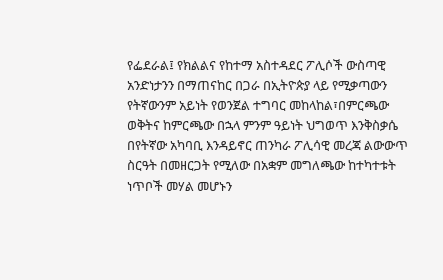የፌደራል፤ የክልልና የከተማ አስተዳደር ፖሊሶች ውስጣዊ አንድነታንን በማጠናከር በጋራ በኢትዮጵያ ላይ የሚቃጣውን የትኛውንም አይነት የወንጀል ተግባር መከላከል፣በምርጫው ወቅትና ከምርጫው በኋላ ምንም ዓይነት ህግወጥ እንቅስቃሴ በየትኛው አካባቢ እንዳይኖር ጠንካራ ፖሊሳዊ መረጃ ልውውጥ ስርዓት በመዘርጋት የሚለው በአቋም መግለጫው ከተካተቱት ነጥቦች መሃል መሆኑን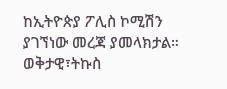ከኢትዮጵያ ፖሊስ ኮሚሽን ያገኘነው መረጃ ያመላክታል።
ወቅታዊ፣ትኩስ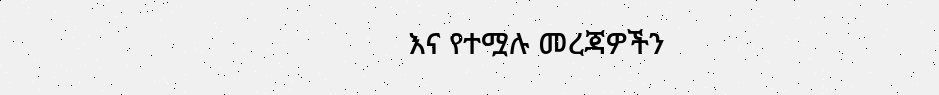እና የተሟሉ መረጃዎችን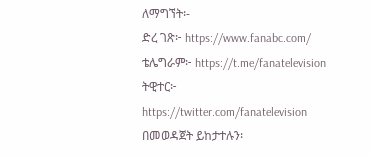ለማግኘት፡-
ድረ ገጽ፦ https://www.fanabc.com/
ቴሌግራም፦ https://t.me/fanatelevision
ትዊተር፦ https://twitter.com/fanatelevision በመወዳጀት ይከታተሉን፡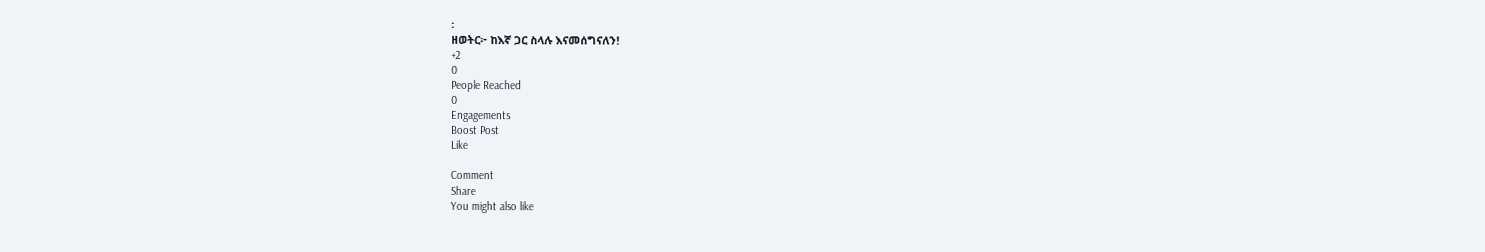፡
ዘወትር፦ ከእኛ ጋር ስላሉ እናመሰግናለን!
+2
0
People Reached
0
Engagements
Boost Post
Like

Comment
Share
You might also like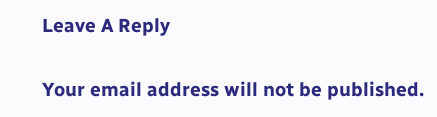Leave A Reply

Your email address will not be published.